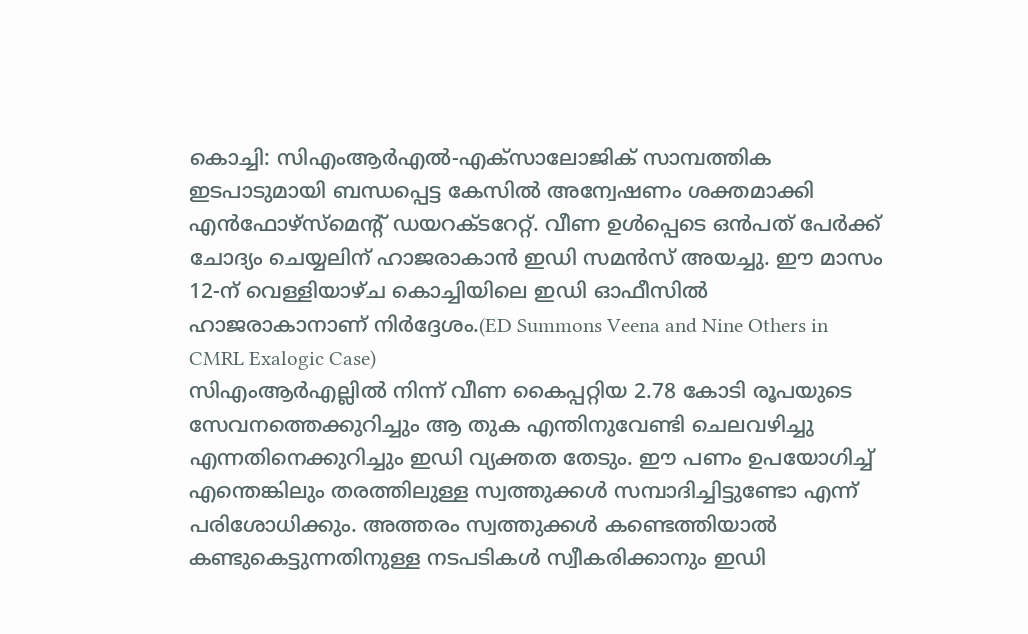കൊച്ചി: സിഎംആർഎൽ-എക്സാലോജിക് സാമ്പത്തിക ഇടപാടുമായി ബന്ധപ്പെട്ട കേസിൽ അന്വേഷണം ശക്തമാക്കി എൻഫോഴ്സ്മെന്റ് ഡയറക്ടറേറ്റ്. വീണ ഉൾപ്പെടെ ഒൻപത് പേർക്ക് ചോദ്യം ചെയ്യലിന് ഹാജരാകാൻ ഇഡി സമൻസ് അയച്ചു. ഈ മാസം 12-ന് വെള്ളിയാഴ്ച കൊച്ചിയിലെ ഇഡി ഓഫീസിൽ ഹാജരാകാനാണ് നിർദ്ദേശം.(ED Summons Veena and Nine Others in CMRL Exalogic Case)
സിഎംആർഎല്ലിൽ നിന്ന് വീണ കൈപ്പറ്റിയ 2.78 കോടി രൂപയുടെ സേവനത്തെക്കുറിച്ചും ആ തുക എന്തിനുവേണ്ടി ചെലവഴിച്ചു എന്നതിനെക്കുറിച്ചും ഇഡി വ്യക്തത തേടും. ഈ പണം ഉപയോഗിച്ച് എന്തെങ്കിലും തരത്തിലുള്ള സ്വത്തുക്കൾ സമ്പാദിച്ചിട്ടുണ്ടോ എന്ന് പരിശോധിക്കും. അത്തരം സ്വത്തുക്കൾ കണ്ടെത്തിയാൽ കണ്ടുകെട്ടുന്നതിനുള്ള നടപടികൾ സ്വീകരിക്കാനും ഇഡി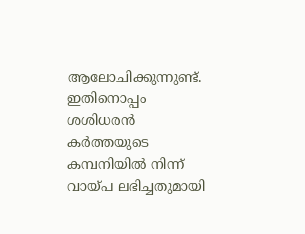ആലോചിക്കുന്നുണ്ട്.
ഇതിനൊപ്പം ശശിധരൻ കർത്തയുടെ കമ്പനിയിൽ നിന്ന് വായ്പ ലഭിച്ചതുമായി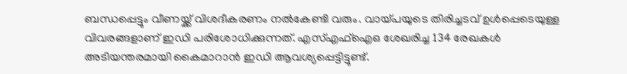ബന്ധപ്പെട്ടും വീണയ്ക്ക് വിശദീകരണം നൽകേണ്ടി വരും. വായ്പയുടെ തിരിച്ചടവ് ഉൾപ്പെടെയുള്ള വിവരങ്ങളാണ് ഇഡി പരിശോധിക്കുന്നത്. എസ്എഫ്ഐഒ ശേഖരിച്ച 134 രേഖകൾ അടിയന്തരമായി കൈമാറാൻ ഇഡി ആവശ്യപ്പെട്ടിട്ടുണ്ട്.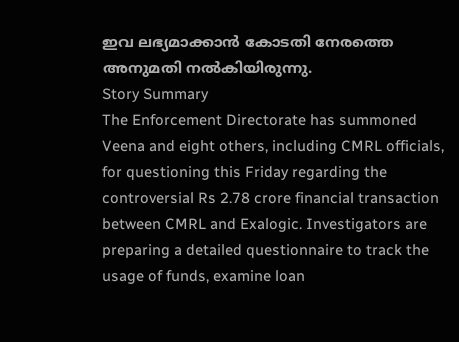ഇവ ലഭ്യമാക്കാൻ കോടതി നേരത്തെ അനുമതി നൽകിയിരുന്നു.
Story Summary
The Enforcement Directorate has summoned Veena and eight others, including CMRL officials, for questioning this Friday regarding the controversial Rs 2.78 crore financial transaction between CMRL and Exalogic. Investigators are preparing a detailed questionnaire to track the usage of funds, examine loan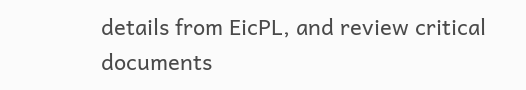details from EicPL, and review critical documents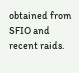obtained from SFIO and recent raids.